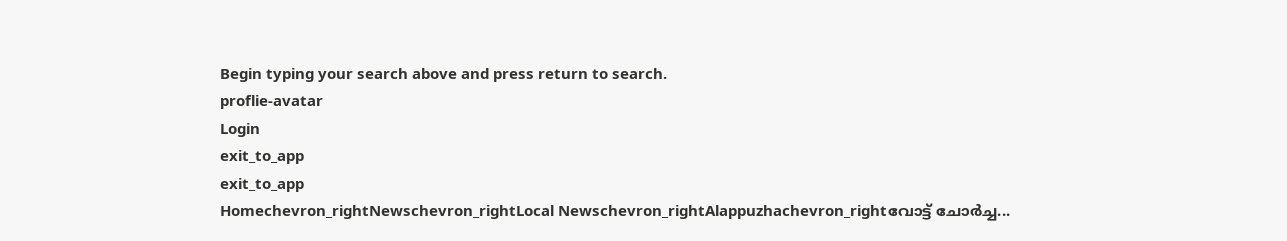Begin typing your search above and press return to search.
proflie-avatar
Login
exit_to_app
exit_to_app
Homechevron_rightNewschevron_rightLocal Newschevron_rightAlappuzhachevron_rightവോട്ട് ചോർച്ച...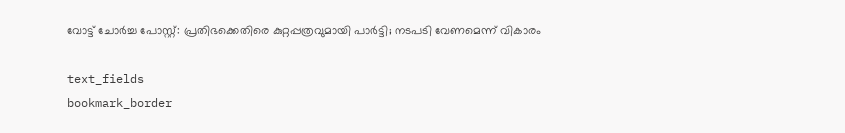വോട്ട് ചോർച്ച പോസ്റ്റ്: പ്രതിഭക്കെതിരെ കുറ്റപ്പത്രവുമായി പാർട്ടി; നടപടി വേണമെന്ന് വികാരം

text_fields
bookmark_border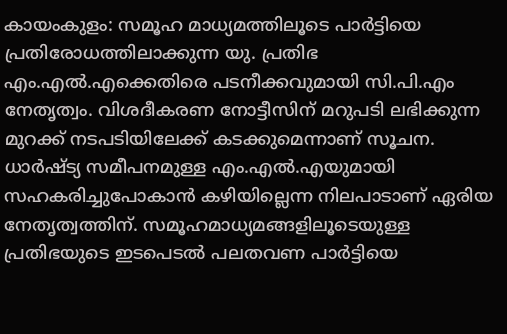കായംകുളം: സമൂഹ മാധ്യമത്തിലൂടെ പാർട്ടിയെ പ്രതിരോധത്തിലാക്കുന്ന യു. പ്രതിഭ എം.എൽ.എക്കെതിരെ പടനീക്കവുമായി സി.പി.എം നേതൃത്വം. വിശദീകരണ നോട്ടീസിന് മറുപടി ലഭിക്കുന്ന മുറക്ക് നടപടിയിലേക്ക് കടക്കുമെന്നാണ് സൂചന. ധാർഷ്ട്യ സമീപനമുള്ള എം.എൽ.എയുമായി സഹകരിച്ചുപോകാൻ കഴിയില്ലെന്ന നിലപാടാണ് ഏരിയ നേതൃത്വത്തിന്. സമൂഹമാധ്യമങ്ങളിലൂടെയുള്ള പ്രതിഭയുടെ ഇടപെടൽ പലതവണ പാർട്ടിയെ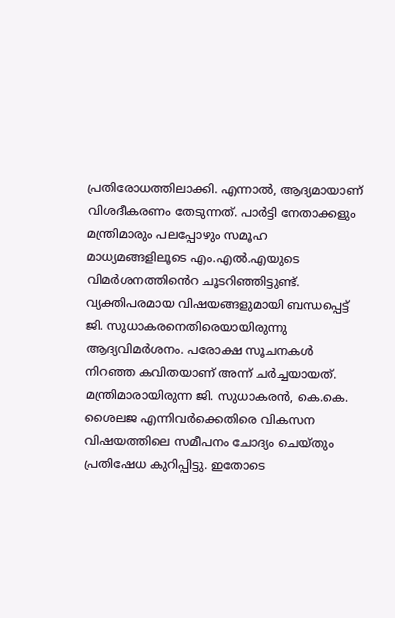പ്രതിരോധത്തിലാക്കി. എന്നാൽ, ആദ്യമായാണ് വിശദീകരണം തേടുന്നത്. പാർട്ടി നേതാക്കളും മന്ത്രിമാരും പലപ്പോഴും സമൂഹ മാധ്യമങ്ങളിലൂടെ എം.എൽ.എയുടെ വിമർശനത്തി‍ൻെറ ചൂടറിഞ്ഞിട്ടുണ്ട്. വ്യക്തിപരമായ വിഷയങ്ങളുമായി ബന്ധപ്പെട്ട് ജി. സുധാകരനെതിരെയായിരുന്നു ആദ്യവിമർശനം. പരോക്ഷ സൂചനകൾ നിറഞ്ഞ കവിതയാണ് അന്ന് ചർച്ചയായത്. മന്ത്രിമാരായിരുന്ന ജി. സുധാകരൻ, കെ.കെ. ശൈലജ എന്നിവർക്കെതിരെ വികസന വിഷയത്തിലെ സമീപനം ചോദ്യം ചെയ്തും പ്രതിഷേധ കുറിപ്പിട്ടു. ഇതോടെ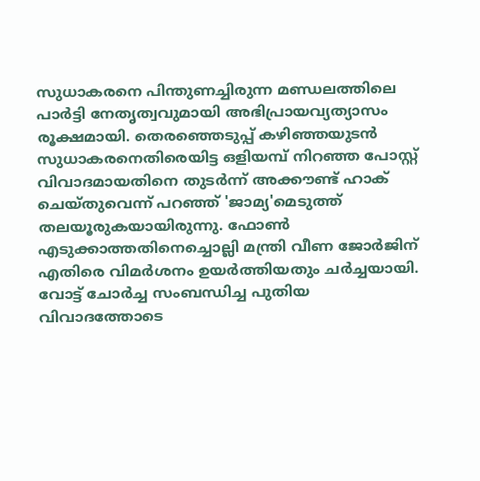സുധാകരനെ പിന്തുണച്ചിരുന്ന മണ്ഡലത്തിലെ പാർട്ടി നേതൃത്വവുമായി അഭിപ്രായവ്യത്യാസം രൂക്ഷമായി. തെരഞ്ഞെടുപ്പ് കഴിഞ്ഞയുടൻ സുധാകരനെതിരെയിട്ട ഒളിയമ്പ് നിറഞ്ഞ പോസ്റ്റ് വിവാദമായതിനെ തുടർന്ന് അക്കൗണ്ട് ഹാക് ചെയ്തുവെന്ന് പറഞ്ഞ് 'ജാമ്യ'മെടുത്ത് തലയൂരുകയായിരുന്നു. ഫോൺ എടുക്കാത്തതിനെച്ചൊല്ലി മന്ത്രി വീണ ജോർജിന് എതിരെ വിമർശനം ഉയർത്തിയതും ചർച്ചയായി. വോട്ട് ചോർച്ച സംബന്ധിച്ച പുതിയ വിവാദത്തോടെ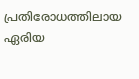പ്രതിരോധത്തിലായ ഏരിയ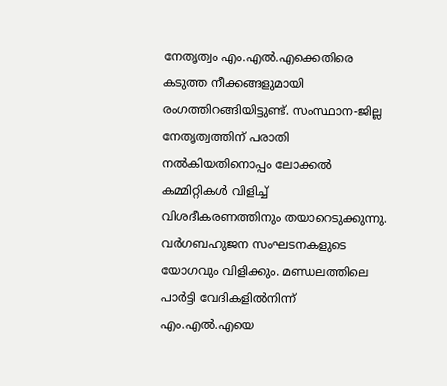നേതൃത്വം എം.എൽ.എക്കെതിരെ കടുത്ത നീക്കങ്ങളുമായി രംഗത്തിറങ്ങിയിട്ടുണ്ട്. സംസ്ഥാന-ജില്ല നേതൃത്വത്തിന് പരാതി നൽകിയതിനൊപ്പം ലോക്കൽ കമ്മിറ്റികൾ വിളിച്ച് വിശദീകരണത്തിനും തയാറെടുക്കുന്നു. വർഗബഹുജന സംഘടനകളുടെ യോഗവും വിളിക്കും. മണ്ഡലത്തിലെ പാർട്ടി വേദികളിൽനിന്ന് എം.എൽ.എയെ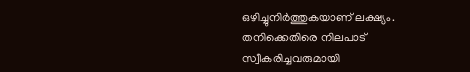ഒഴിച്ചുനിർത്തുകയാണ് ലക്ഷ്യം. തനിക്കെതിരെ നിലപാട് സ്വീകരിച്ചവരുമായി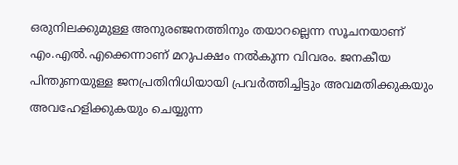ഒരുനിലക്കുമുള്ള അനുരഞ്ജനത്തിനും തയാറല്ലെന്ന സൂചനയാണ് എം.എൽ.എക്കെന്നാണ് മറുപക്ഷം നൽകുന്ന വിവരം. ജനകീയ പിന്തുണയുള്ള ജനപ്രതിനിധിയായി പ്രവർത്തിച്ചിട്ടും അവമതിക്കുകയും അവഹേളിക്കുകയും ചെയ്യുന്ന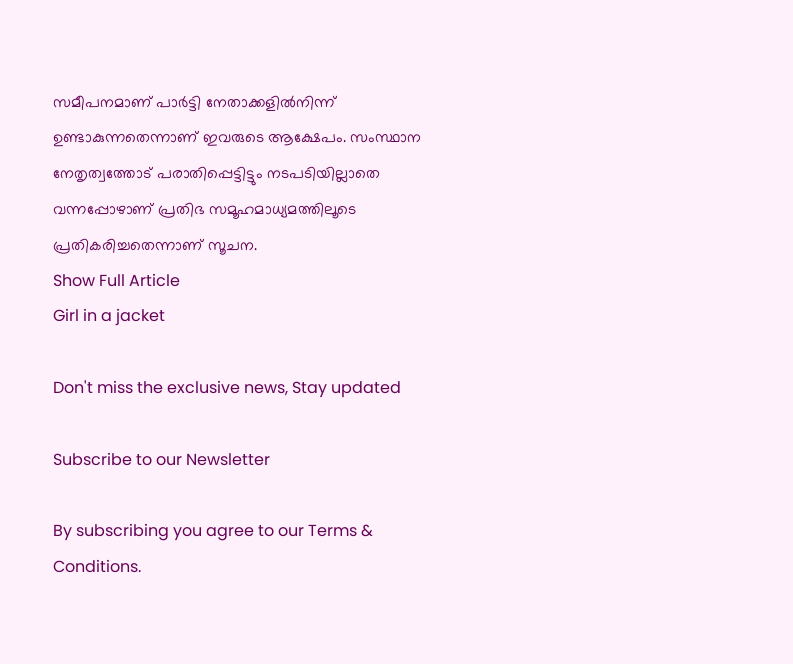സമീപനമാണ് പാർട്ടി നേതാക്കളിൽനിന്ന് ഉണ്ടാകുന്നതെന്നാണ് ഇവരുടെ ആക്ഷേപം. സംസ്ഥാന നേതൃത്വത്തോട് പരാതിപ്പെട്ടിട്ടും നടപടിയില്ലാതെ വന്നപ്പോഴാണ് പ്രതിഭ സമൂഹമാധ്യമത്തിലൂടെ പ്രതികരിച്ചതെന്നാണ് സൂചന.
Show Full Article
Girl in a jacket

Don't miss the exclusive news, Stay updated

Subscribe to our Newsletter

By subscribing you agree to our Terms & Conditions.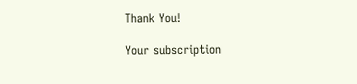Thank You!

Your subscription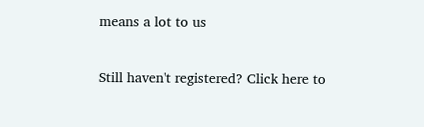means a lot to us

Still haven't registered? Click here to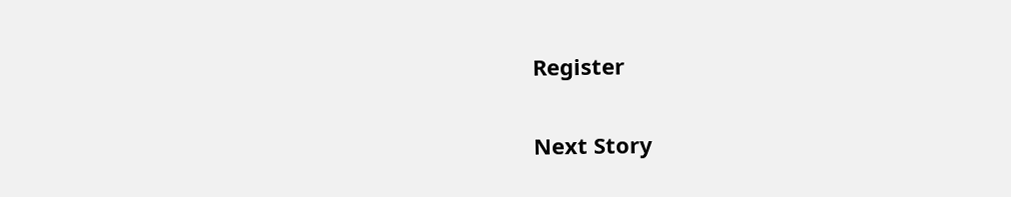Register

Next Story